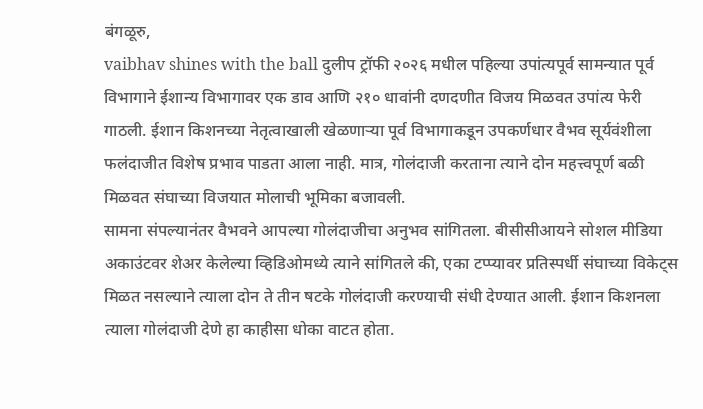बंगळूरु,
vaibhav shines with the ball दुलीप ट्रॉफी २०२६ मधील पहिल्या उपांत्यपूर्व सामन्यात पूर्व विभागाने ईशान्य विभागावर एक डाव आणि २१० धावांनी दणदणीत विजय मिळवत उपांत्य फेरी गाठली. ईशान किशनच्या नेतृत्वाखाली खेळणाऱ्या पूर्व विभागाकडून उपकर्णधार वैभव सूर्यवंशीला फलंदाजीत विशेष प्रभाव पाडता आला नाही. मात्र, गोलंदाजी करताना त्याने दोन महत्त्वपूर्ण बळी मिळवत संघाच्या विजयात मोलाची भूमिका बजावली.
सामना संपल्यानंतर वैभवने आपल्या गोलंदाजीचा अनुभव सांगितला. बीसीसीआयने सोशल मीडिया अकाउंटवर शेअर केलेल्या व्हिडिओमध्ये त्याने सांगितले की, एका टप्प्यावर प्रतिस्पर्धी संघाच्या विकेट्स मिळत नसल्याने त्याला दोन ते तीन षटके गोलंदाजी करण्याची संधी देण्यात आली. ईशान किशनला त्याला गोलंदाजी देणे हा काहीसा धोका वाटत होता.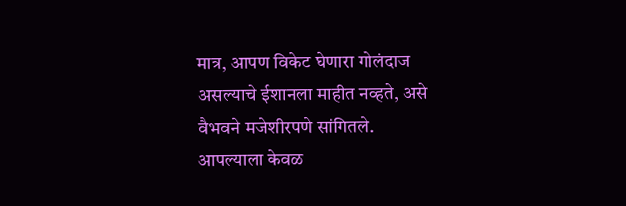मात्र, आपण विकेट घेणारा गोलंदाज असल्याचे ईशानला माहीत नव्हते, असे वैभवने मजेशीरपणे सांगितले.
आपल्याला केवळ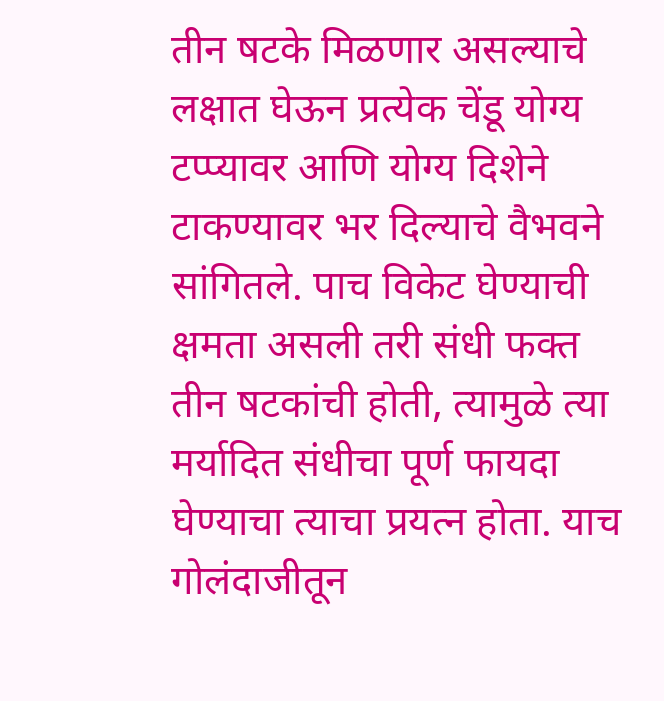तीन षटके मिळणार असल्याचे लक्षात घेऊन प्रत्येक चेंडू योग्य टप्प्यावर आणि योग्य दिशेने टाकण्यावर भर दिल्याचे वैभवने सांगितले. पाच विकेट घेण्याची क्षमता असली तरी संधी फक्त तीन षटकांची होती, त्यामुळे त्या मर्यादित संधीचा पूर्ण फायदा घेण्याचा त्याचा प्रयत्न होता. याच गोलंदाजीतून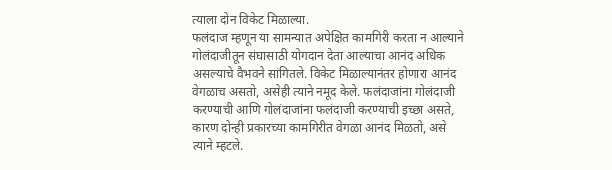त्याला दोन विकेट मिळाल्या.
फलंदाज म्हणून या सामन्यात अपेक्षित कामगिरी करता न आल्याने गोलंदाजीतून संघासाठी योगदान देता आल्याचा आनंद अधिक असल्याचे वैभवने सांगितले. विकेट मिळाल्यानंतर होणारा आनंद वेगळाच असतो, असेही त्याने नमूद केले. फलंदाजांना गोलंदाजी करण्याची आणि गोलंदाजांना फलंदाजी करण्याची इच्छा असते, कारण दोन्ही प्रकारच्या कामगिरीत वेगळा आनंद मिळतो, असे त्याने म्हटले.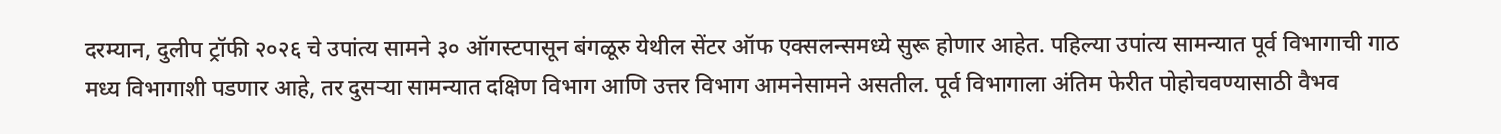दरम्यान, दुलीप ट्रॉफी २०२६ चे उपांत्य सामने ३० ऑगस्टपासून बंगळूरु येथील सेंटर ऑफ एक्सलन्समध्ये सुरू होणार आहेत. पहिल्या उपांत्य सामन्यात पूर्व विभागाची गाठ मध्य विभागाशी पडणार आहे, तर दुसऱ्या सामन्यात दक्षिण विभाग आणि उत्तर विभाग आमनेसामने असतील. पूर्व विभागाला अंतिम फेरीत पोहोचवण्यासाठी वैभव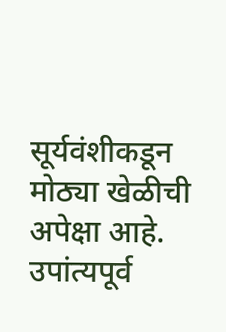सूर्यवंशीकडून मोठ्या खेळीची अपेक्षा आहे. उपांत्यपूर्व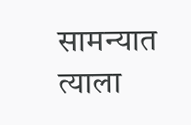सामन्यात त्याला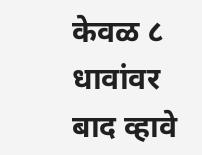केवळ ८ धावांवर बाद व्हावे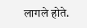लागले होते.